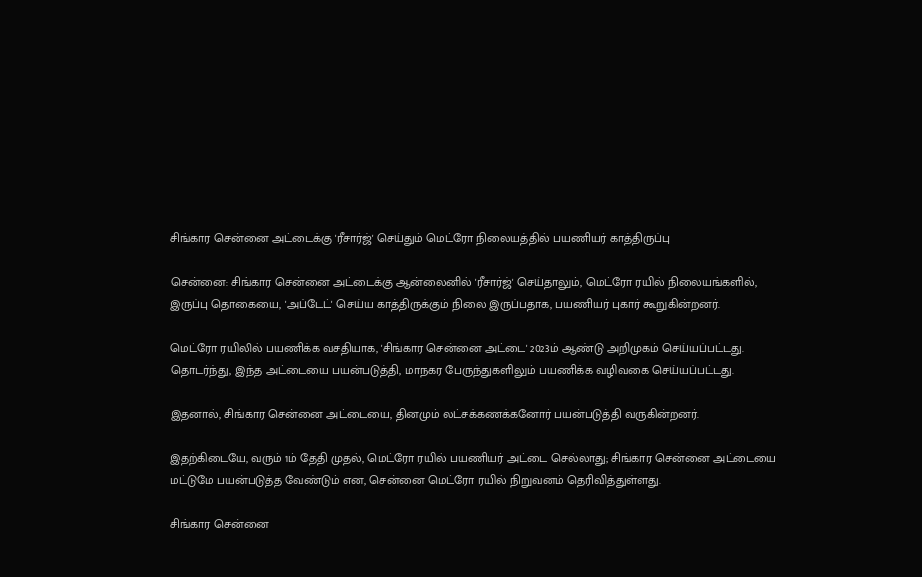சிங்கார சென்னை அட்டைக்கு 'ரீசார்ஜ்' செய்தும் மெட்ரோ நிலையத்தில் பயணியர் காத்திருப்பு

சென்னை: சிங்கார சென்னை அட்டைக்கு ஆன்லைனில் 'ரீசார்ஜ்' செய்தாலும், மெட்ரோ ரயில் நிலையங்களில், இருப்பு தொகையை, 'அப்டேட்' செய்ய காத்திருக்கும் நிலை இருப்பதாக, பயணியர் புகார் கூறுகின்றனர்.

மெட்ரோ ரயிலில் பயணிக்க வசதியாக, 'சிங்கார சென்னை அட்டை' 2023ம் ஆண்டு அறிமுகம் செய்யப்பட்டது. தொடர்ந்து, இந்த அட்டையை பயன்படுத்தி, மாநகர பேருந்துகளிலும் பயணிக்க வழிவகை செய்யப்பட்டது.

இதனால், சிங்கார சென்னை அட்டையை, தினமும் லட்சக்கணக்கனோர் பயன்படுத்தி வருகின்றனர்.

இதற்கிடையே, வரும் 1ம் தேதி முதல், மெட்ரோ ரயில் பயணியர் அட்டை செல்லாது; சிங்கார சென்னை அட்டையை மட்டுமே பயன்படுத்த வேண்டும் என, சென்னை மெட்ரோ ரயில் நிறுவனம் தெரிவித்துள்ளது.

சிங்கார சென்னை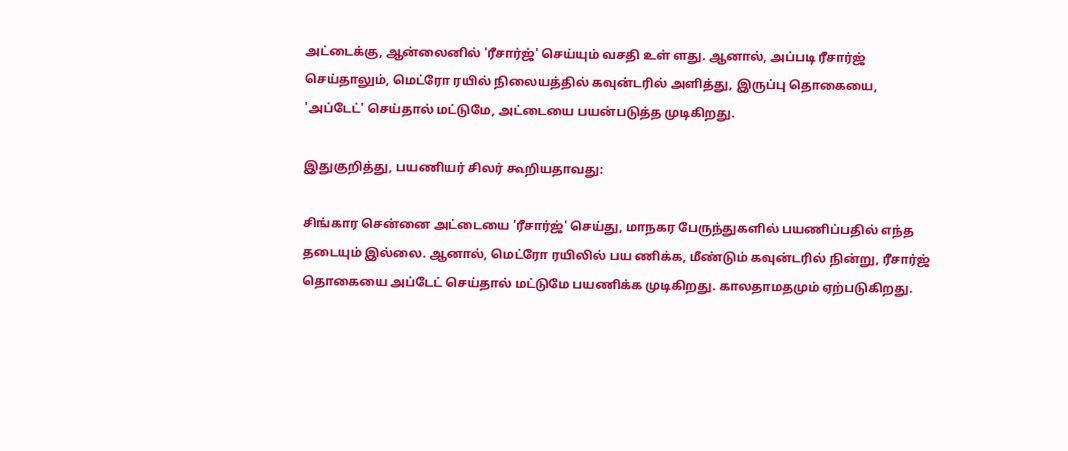அட்டைக்கு, ஆன்லைனில் 'ரீசார்ஜ்' செய்யும் வசதி உள் ளது. ஆனால், அப்படி ரீசார்ஜ் செய்தாலும், மெட்ரோ ரயில் நிலையத்தில் கவுன்டரில் அளித்து, இருப்பு தொகையை, 'அப்டேட்' செய்தால் மட்டுமே, அட்டையை பயன்படுத்த முடிகிறது.

இதுகுறித்து, பயணியர் சிலர் கூறியதாவது:

சிங்கார சென்னை அட்டையை 'ரீசார்ஜ்' செய்து, மாநகர பேருந்துகளில் பயணிப்பதில் எந்த தடையும் இல்லை. ஆனால், மெட்ரோ ரயிலில் பய ணிக்க, மீண்டும் கவுன்டரில் நின்று, ரீசார்ஜ் தொகையை அப்டேட் செய்தால் மட்டுமே பயணிக்க முடிகிறது. காலதாமதமும் ஏற்படுகிறது.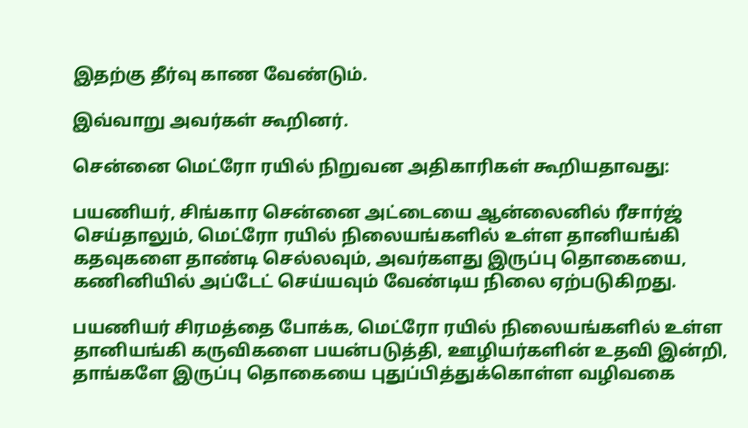இதற்கு தீர்வு காண வேண்டும்.

இவ்வாறு அவர்கள் கூறினர்.

சென்னை மெட்ரோ ரயில் நிறுவன அதிகாரிகள் கூறியதாவது:

பயணியர், சிங்கார சென்னை அட்டையை ஆன்லைனில் ரீசார்ஜ் செய்தாலும், மெட்ரோ ரயில் நிலையங்களில் உள்ள தானியங்கி கதவுகளை தாண்டி செல்லவும், அவர்களது இருப்பு தொகையை, கணினியில் அப்டேட் செய்யவும் வேண்டிய நிலை ஏற்படுகிறது.

பயணியர் சிரமத்தை போக்க, மெட்ரோ ரயில் நிலையங்களில் உள்ள தானியங்கி கருவிகளை பயன்படுத்தி, ஊழியர்களின் உதவி இன்றி, தாங்களே இருப்பு தொகையை புதுப்பித்துக்கொள்ள வழிவகை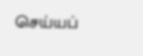செய்யப்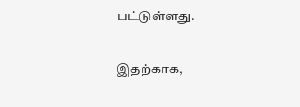பட்டுள்ளது.

இதற்காக,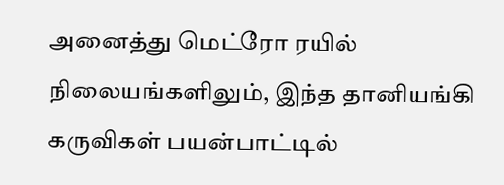அனைத்து மெட்ரோ ரயில் நிலையங்களிலும், இந்த தானியங்கி கருவிகள் பயன்பாட்டில்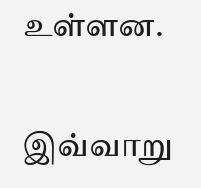உள்ளன.

இவ்வாறு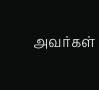அவர்கள்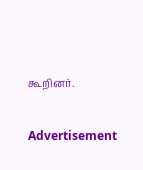கூறினர்.

Advertisement